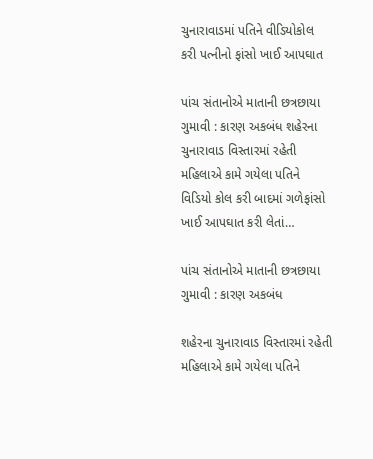ચુનારાવાડમાં પતિને વીડિયોકોલ કરી પત્નીનો ફાંસો ખાઈ આપઘાત

પાંચ સંતાનોએ માતાની છત્રછાયા ગુમાવી : કારણ અકબંધ શહેરના ચુનારાવાડ વિસ્તારમાં રહેતી મહિલાએ કામે ગયેલા પતિને વિડિયો કોલ કરી બાદમાં ગળેફાંસો ખાઈ આપઘાત કરી લેતાં…

પાંચ સંતાનોએ માતાની છત્રછાયા ગુમાવી : કારણ અકબંધ

શહેરના ચુનારાવાડ વિસ્તારમાં રહેતી મહિલાએ કામે ગયેલા પતિને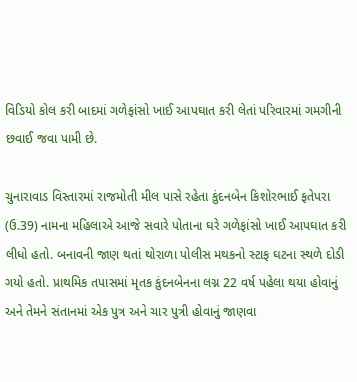વિડિયો કોલ કરી બાદમાં ગળેફાંસો ખાઈ આપઘાત કરી લેતાં પરિવારમાં ગમગીની છવાઈ જવા પામી છે.

ચુનારાવાડ વિસ્તારમાં રાજમોતી મીલ પાસે રહેતા કુંદનબેન કિશોરભાઈ ફતેપરા (ઉ.39) નામના મહિલાએ આજે સવારે પોતાના ઘરે ગળેફાંસો ખાઈ આપઘાત કરી લીધો હતો. બનાવની જાણ થતાં થોરાળા પોલીસ મથકનો સ્ટાફ ઘટના સ્થળે દોડી ગયો હતો. પ્રાથમિક તપાસમાં મૃતક કુંદનબેનના લગ્ન 22 વર્ષ પહેલા થયા હોવાનું અને તેમને સંતાનમાં એક પુત્ર અને ચાર પુત્રી હોવાનું જાણવા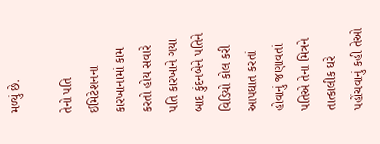મળ્યું છે.

તેનો પતિ ઈમિટેશનના કારખાનામાં કામ કરતો હોય સવારે પતિ કારખાને ગયા બાદ કુંદનબેને પતિને વિડિયો કોલ કરી આપઘાત કરતાં હોવાનું જણાવતાં પતિએ તેના મિત્રને તાત્કાલીક ઘરે પહોંચવાનું કહી તેઓ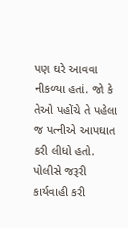પણ ઘરે આવવા નીકળ્યા હતાં. જો કે તેઓ પહોંચે તે પહેલા જ પત્નીએ આપઘાત કરી લીધો હતો. પોલીસે જરૂરી કાર્યવાહી કરી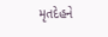મૃતદેહને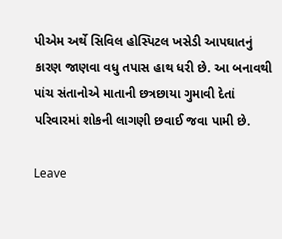પીએમ અર્થે સિવિલ હોસ્પિટલ ખસેડી આપઘાતનું કારણ જાણવા વધુ તપાસ હાથ ધરી છે. આ બનાવથી પાંચ સંતાનોએ માતાની છત્રછાયા ગુમાવી દેતાં પરિવારમાં શોકની લાગણી છવાઈ જવા પામી છે.

Leave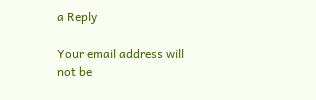a Reply

Your email address will not be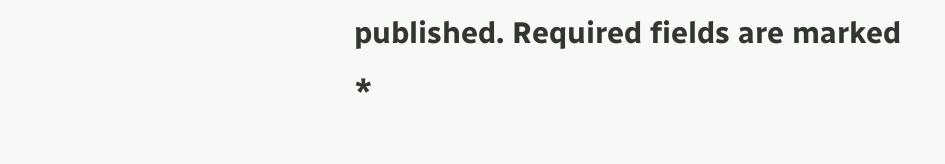published. Required fields are marked *